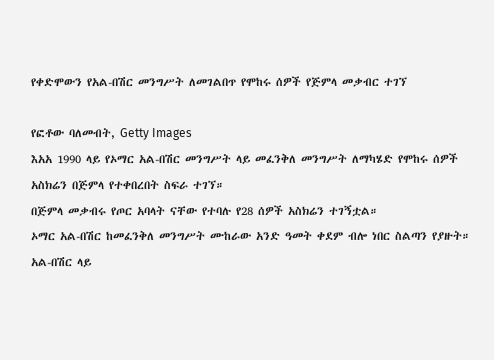የቀድሞውን የአል-በሽር መንግሥት ለመገልበጥ የሞከሩ ሰዎች የጅምላ መቃብር ተገኘ

የፎቶው ባለመብት, Getty Images
እአአ 1990 ላይ የኦማር አል-በሽር መንግሥት ላይ መፈንቅለ መንግሥት ለማካሄድ የሞከሩ ሰዎች አስክሬን በጅምላ የተቀበረበት ስፍራ ተገኘ።
በጅምላ መቃብሩ የጦር አባላት ናቸው የተባሉ የ28 ሰዎች አስክሬን ተገኝቷል።
ኦማር አል-በሽር ከመፈንቅለ መንግሥት ሙከራው አንድ ዓመት ቀደም ብሎ ነበር ስልጣን የያዙት።
አል-በሽር ላይ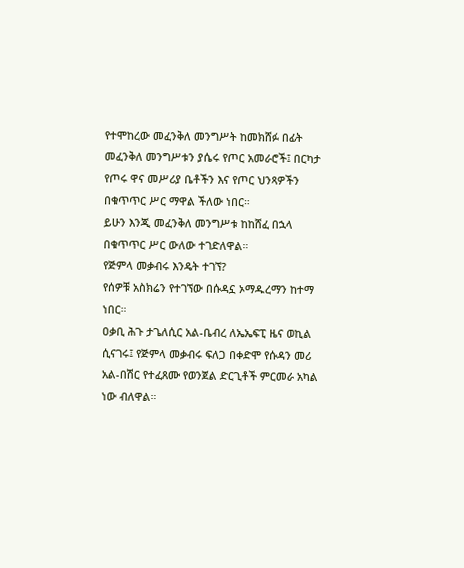የተሞከረው መፈንቅለ መንግሥት ከመክሸፉ በፊት መፈንቅለ መንግሥቱን ያሴሩ የጦር አመራሮች፤ በርካታ የጦሩ ዋና መሥሪያ ቤቶችን እና የጦር ህንጻዎችን በቁጥጥር ሥር ማዋል ችለው ነበር።
ይሁን እንጂ መፈንቅለ መንግሥቱ ከከሸፈ በኋላ በቁጥጥር ሥር ውለው ተገድለዋል።
የጅምላ መቃብሩ እንዴት ተገኘ?
የሰዎቹ አስክሬን የተገኘው በሱዳኗ ኦማዱረማን ከተማ ነበር።
ዐቃቢ ሕጉ ታጌለሲር አል-ቤብረ ለኤኤፍፒ ዜና ወኪል ሲናገሩ፤ የጅምላ መቃብሩ ፍለጋ በቀድሞ የሱዳን መሪ አል-በሽር የተፈጸሙ የወንጀል ድርጊቶች ምርመራ አካል ነው ብለዋል።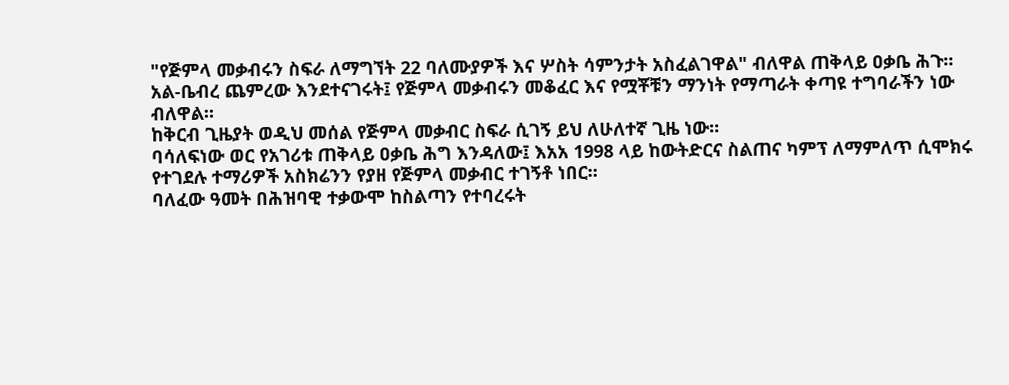"የጅምላ መቃብሩን ስፍራ ለማግኘት 22 ባለሙያዎች እና ሦስት ሳምንታት አስፈልገዋል" ብለዋል ጠቅላይ ዐቃቤ ሕጉ።
አል-ቤብረ ጨምረው እንደተናገሩት፤ የጅምላ መቃብሩን መቆፈር እና የሟቾቹን ማንነት የማጣራት ቀጣዩ ተግባራችን ነው ብለዋል።
ከቅርብ ጊዜያት ወዲህ መሰል የጅምላ መቃብር ስፍራ ሲገኝ ይህ ለሁለተኛ ጊዜ ነው።
ባሳለፍነው ወር የአገሪቱ ጠቅላይ ዐቃቤ ሕግ እንዳለው፤ እአአ 1998 ላይ ከውትድርና ስልጠና ካምፕ ለማምለጥ ሲሞክሩ የተገደሉ ተማሪዎች አስክሬንን የያዘ የጅምላ መቃብር ተገኝቶ ነበር።
ባለፈው ዓመት በሕዝባዊ ተቃውሞ ከስልጣን የተባረሩት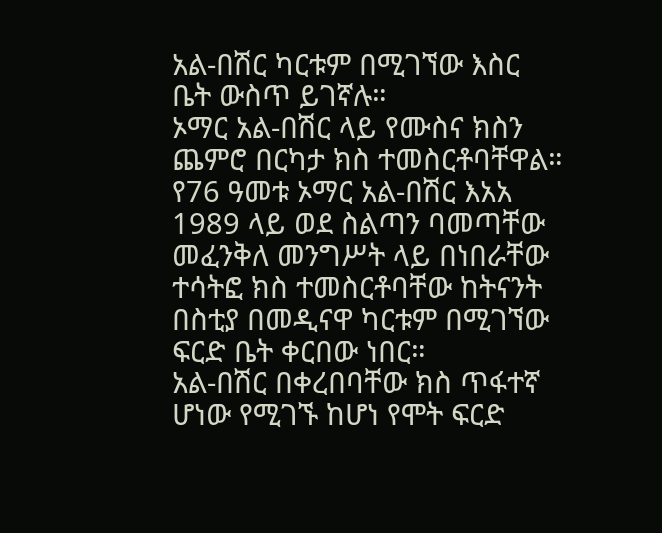አል-በሽር ካርቱም በሚገኘው እስር ቤት ውስጥ ይገኛሉ።
ኦማር አል-በሽር ላይ የሙስና ክስን ጨምሮ በርካታ ክስ ተመስርቶባቸዋል።
የ76 ዓመቱ ኦማር አል-በሽር እአአ 1989 ላይ ወደ ስልጣን ባመጣቸው መፈንቅለ መንግሥት ላይ በነበራቸው ተሳትፎ ክስ ተመስርቶባቸው ከትናንት በስቲያ በመዲናዋ ካርቱም በሚገኘው ፍርድ ቤት ቀርበው ነበር።
አል-በሽር በቀረበባቸው ክስ ጥፋተኛ ሆነው የሚገኙ ከሆነ የሞት ፍርድ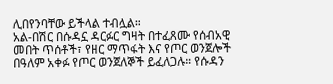ሊበየንባቸው ይችላል ተብሏል።
አል-በሽር በሱዳኗ ዳርፉር ግዛት በተፈጸሙ የሰብአዊ መበት ጥሰቶች፣ የዘር ማጥፋት እና የጦር ወንጀሎች በዓለም አቀፉ የጦር ወንጀለኞች ይፈለጋሉ። የሱዳን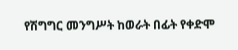የሽግግር መንግሥት ከወራት በፊት የቀድሞ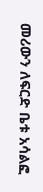መሪውን ለፍርድ ቤቱ አሳልፎ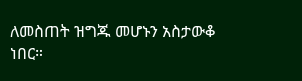ለመስጠት ዝግጁ መሆኑን አስታውቆ ነበር።